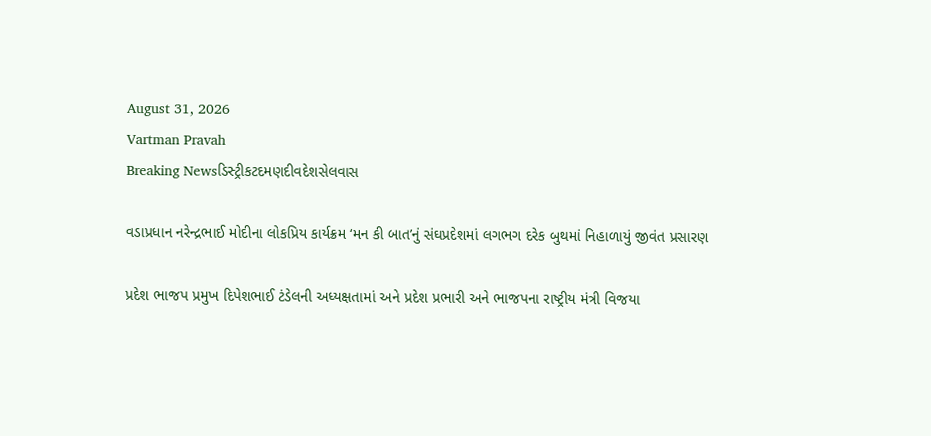August 31, 2026
Vartman Pravah
Breaking Newsડિસ્ટ્રીકટદમણદીવદેશસેલવાસ

વડાપ્રધાન નરેન્‍દ્રભાઈ મોદીના લોકપ્રિય કાર્યક્રમ ‘મન કી બાત’નું સંઘપ્રદેશમાં લગભગ દરેક બુથમાં નિહાળાયું જીવંત પ્રસારણ

પ્રદેશ ભાજપ પ્રમુખ દિપેશભાઈ ટંડેલની અધ્‍યક્ષતામાં અને પ્રદેશ પ્રભારી અને ભાજપના રાષ્‍ટ્રીય મંત્રી વિજયા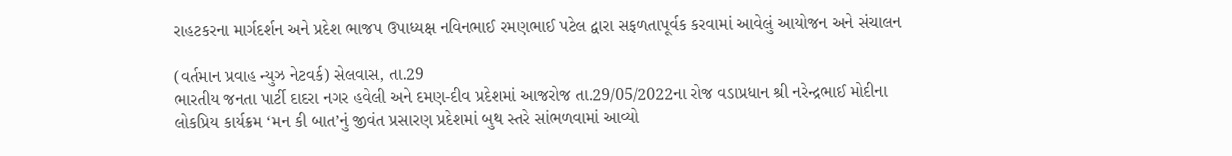રાહટકરના માર્ગદર્શન અને પ્રદેશ ભાજપ ઉપાધ્‍યક્ષ નવિનભાઈ રમણભાઈ પટેલ દ્વારા સફળતાપૂર્વક કરવામાં આવેલું આયોજન અને સંચાલન

(વર્તમાન પ્રવાહ ન્‍યુઝ નેટવર્ક) સેલવાસ, તા.29
ભારતીય જનતા પાર્ટી દાદરા નગર હવેલી અને દમણ-દીવ પ્રદેશમાં આજરોજ તા.29/05/2022ના રોજ વડાપ્રધાન શ્રી નરેન્‍દ્રભાઈ મોદીના લોકપ્રિય કાર્યક્રમ ‘મન કી બાત’નું જીવંત પ્રસારણ પ્રદેશમાં બુથ સ્‍તરે સાંભળવામાં આવ્‍યો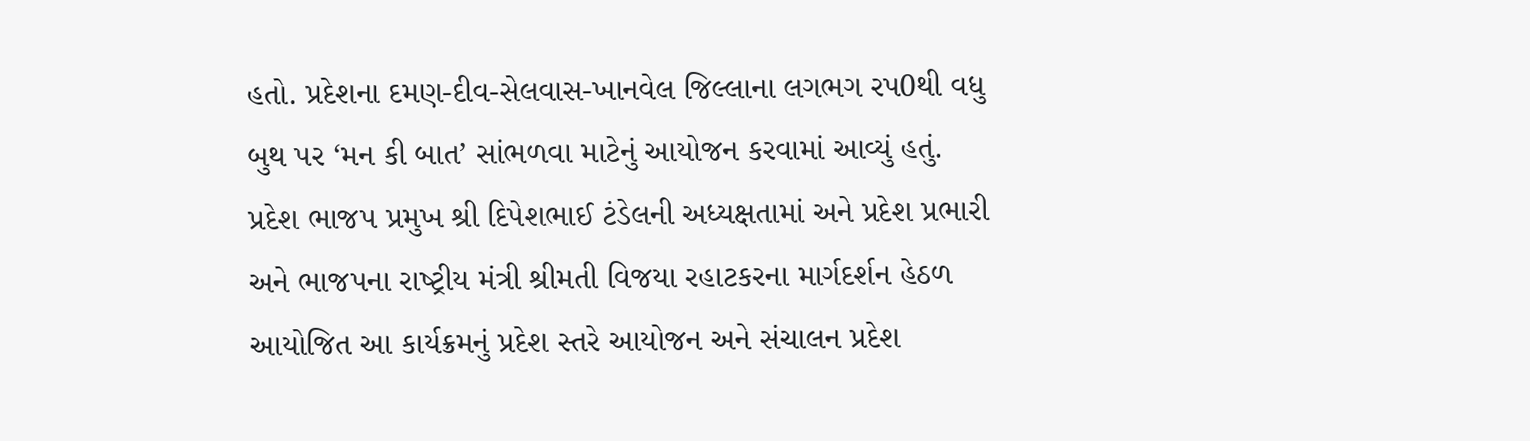હતો. પ્રદેશના દમણ-દીવ-સેલવાસ-ખાનવેલ જિલ્લાના લગભગ રપ0થી વધુ બુથ પર ‘મન કી બાત’ સાંભળવા માટેનું આયોજન કરવામાં આવ્‍યું હતું.
પ્રદેશ ભાજપ પ્રમુખ શ્રી દિપેશભાઈ ટંડેલની અધ્‍યક્ષતામાં અને પ્રદેશ પ્રભારી અને ભાજપના રાષ્‍ટ્રીય મંત્રી શ્રીમતી વિજયા રહાટકરના માર્ગદર્શન હેઠળ આયોજિત આ કાર્યક્રમનું પ્રદેશ સ્‍તરે આયોજન અને સંચાલન પ્રદેશ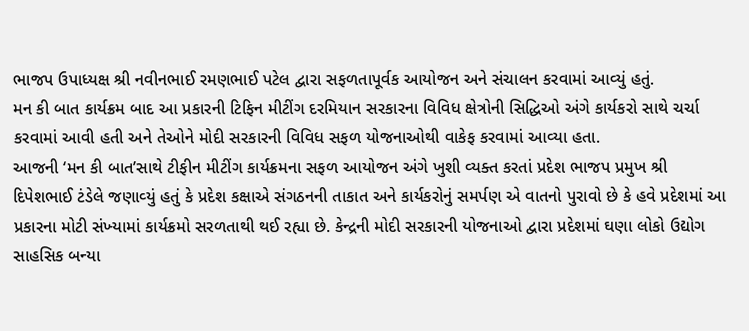ભાજપ ઉપાધ્‍યક્ષ શ્રી નવીનભાઈ રમણભાઈ પટેલ દ્વારા સફળતાપૂર્વક આયોજન અને સંચાલન કરવામાં આવ્‍યું હતું.
મન કી બાત કાર્યક્રમ બાદ આ પ્રકારની ટિફિન મીટીંગ દરમિયાન સરકારના વિવિધ ક્ષેત્રોની સિદ્ધિઓ અંગે કાર્યકરો સાથે ચર્ચા કરવામાં આવી હતી અને તેઓને મોદી સરકારની વિવિધ સફળ યોજનાઓથી વાકેફ કરવામાં આવ્‍યા હતા.
આજની ‘મન કી બાત’સાથે ટીફીન મીટીંગ કાર્યક્રમના સફળ આયોજન અંગે ખુશી વ્‍યક્‍ત કરતાં પ્રદેશ ભાજપ પ્રમુખ શ્રી દિપેશભાઈ ટંડેલે જણાવ્‍યું હતું કે પ્રદેશ કક્ષાએ સંગઠનની તાકાત અને કાર્યકરોનું સમર્પણ એ વાતનો પુરાવો છે કે હવે પ્રદેશમાં આ પ્રકારના મોટી સંખ્‍યામાં કાર્યક્રમો સરળતાથી થઈ રહ્યા છે. કેન્‍દ્રની મોદી સરકારની યોજનાઓ દ્વારા પ્રદેશમાં ઘણા લોકો ઉદ્યોગ સાહસિક બન્‍યા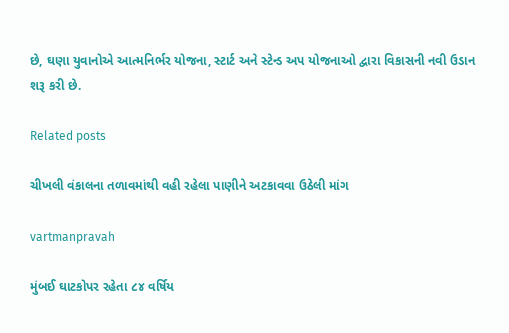છે, ઘણા યુવાનોએ આત્‍મનિર્ભર યોજના, સ્‍ટાર્ટ અને સ્‍ટેન્‍ડ અપ યોજનાઓ દ્વારા વિકાસની નવી ઉડાન શરૂ કરી છે.

Related posts

ચીખલી વંકાલના તળાવમાંથી વહી રહેલા પાણીને અટકાવવા ઉઠેલી માંગ

vartmanpravah

મુંબઈ ઘાટકોપર રહેતા ૮૪ વર્ષિય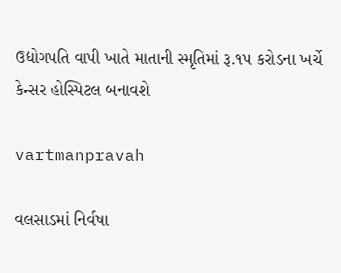ઉદ્યોગપતિ વાપી ખાતે માતાની સ્મૃતિમાં રૂ.૧પ કરોડના ખર્ચે કેન્સર હોસ્પિટલ બનાવશે

vartmanpravah

વલસાડમાં નિર્વષા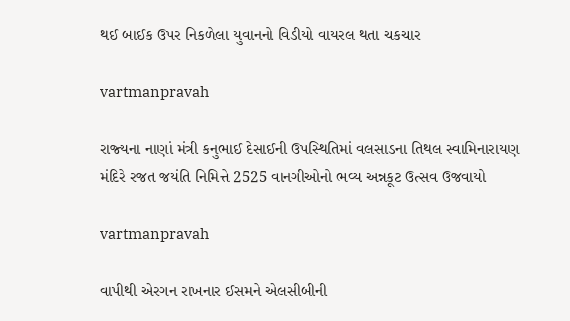થઈ બાઈક ઉપર નિકળેલા યુવાનનો વિડીયો વાયરલ થતા ચકચાર

vartmanpravah

રાજ્‍યના નાણાં મંત્રી કનુભાઈ દેસાઈની ઉપસ્‍થિતિમાં વલસાડના તિથલ સ્‍વામિનારાયણ મંદિરે રજત જયંતિ નિમિત્તે 2525 વાનગીઓનો ભવ્‍ય અન્નકૂટ ઉત્‍સવ ઉજવાયો

vartmanpravah

વાપીથી એરગન રાખનાર ઈસમને એલસીબીની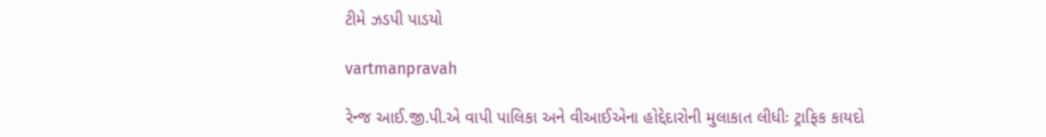ટીમે ઝડપી પાડયો

vartmanpravah

રેન્‍જ આઈ.જી.પી.એ વાપી પાલિકા અને વીઆઈએના હોદ્દેદારોની મુલાકાત લીધીઃ ટ્રાફિક કાયદો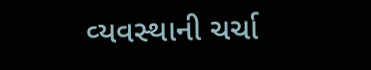વ્‍યવસ્‍થાની ચર્ચા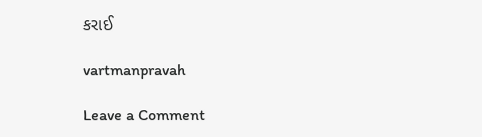કરાઈ

vartmanpravah

Leave a Comment